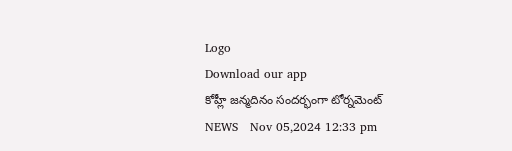Logo
Download our app
కోహ్లీ జన్మదినం సందర్భంగా టోర్నమెంట్
NEWS   Nov 05,2024 12:33 pm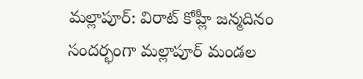మల్లాపూర్: విరాట్ కోహ్లీ జన్మదినం సందర్భంగా మల్లాపూర్ మండల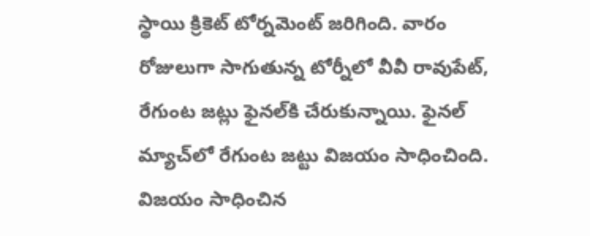స్థాయి క్రికెట్ టోర్నమెంట్ జరిగింది. వారం రోజులుగా సాగుతున్న టోర్నీలో వీవీ రావుపేట్, రేగుంట జట్లు ఫైనల్‌కి చేరుకున్నాయి. ఫైనల్ మ్యాచ్‌లో రేగుంట జట్టు విజయం సాధించింది. విజయం సాధించిన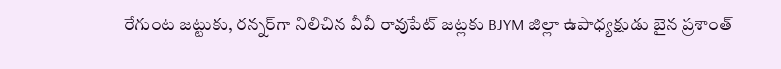రేగుంట జట్టుకు, రన్నర్‌గా నిలిచిన వీవీ రావుపేట్ జట్లకు BJYM జిల్లా ఉపాధ్యక్షుడు బైన ప్రశాంత్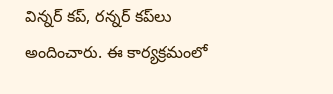విన్నర్ కప్, రన్నర్ కప్‌లు అందించారు. ఈ కార్యక్రమంలో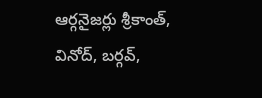ఆర్గనైజర్లు శ్రీకాంత్, వినోద్, బర్గవ్,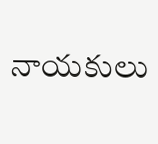నాయకులు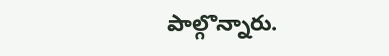పాల్గొన్నారు.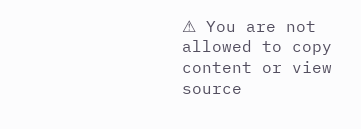⚠ You are not allowed to copy content or view source